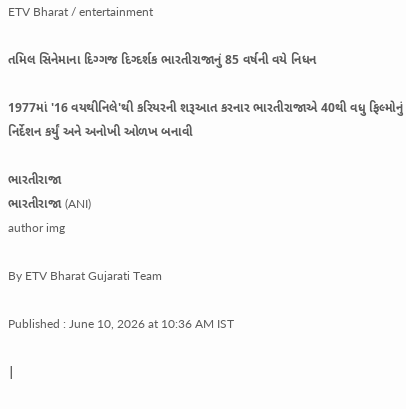ETV Bharat / entertainment

તમિલ સિનેમાના દિગ્ગજ દિગ્દર્શક ભારતીરાજાનું 85 વર્ષની વયે નિધન

1977માં '16 વયથીનિલે'થી કરિયરની શરૂઆત કરનાર ભારતીરાજાએ 40થી વધુ ફિલ્મોનું નિર્દેશન કર્યું અને અનોખી ઓળખ બનાવી

ભારતીરાજા
ભારતીરાજા (ANI)
author img

By ETV Bharat Gujarati Team

Published : June 10, 2026 at 10:36 AM IST

|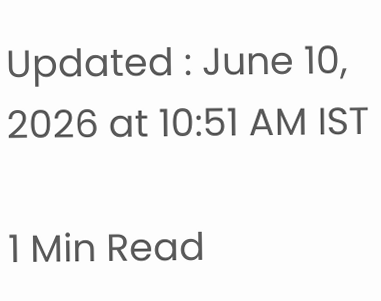Updated : June 10, 2026 at 10:51 AM IST

1 Min Read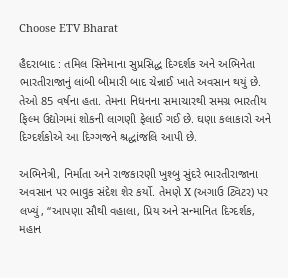Choose ETV Bharat

હૈદરાબાદ : તમિલ સિનેમાના સુપ્રસિદ્ધ દિગ્દર્શક અને અભિનેતા ભારતીરાજાનું લાંબી બીમારી બાદ ચેન્નાઈ ખાતે અવસાન થયું છે. તેઓ 85 વર્ષના હતા. તેમના નિધનના સમાચારથી સમગ્ર ભારતીય ફિલ્મ ઉદ્યોગમાં શોકની લાગણી ફેલાઈ ગઈ છે. ઘણા કલાકારો અને દિગ્દર્શકોએ આ દિગ્ગજને શ્રદ્ધાંજલિ આપી છે.

અભિનેત્રી, નિર્માતા અને રાજકારણી ખુશ્બુ સુંદરે ભારતીરાજાના અવસાન પર ભાવુક સંદેશ શેર કર્યો. તેમણે X (અગાઉ ટ્વિટર) પર લખ્યું, “આપણા સૌથી વહાલા, પ્રિય અને સન્માનિત દિગ્દર્શક, મહાન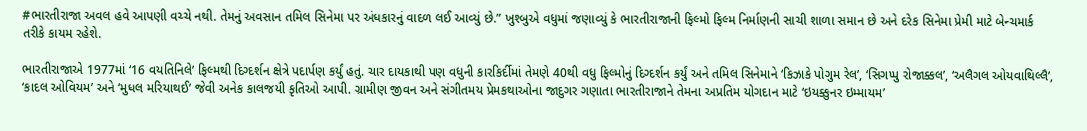#ભારતીરાજા અવલ હવે આપણી વચ્ચે નથી. તેમનું અવસાન તમિલ સિનેમા પર અંધકારનું વાદળ લઈ આવ્યું છે.” ખુશ્બુએ વધુમાં જણાવ્યું કે ભારતીરાજાની ફિલ્મો ફિલ્મ નિર્માણની સાચી શાળા સમાન છે અને દરેક સિનેમા પ્રેમી માટે બેન્ચમાર્ક તરીકે કાયમ રહેશે.

ભારતીરાજાએ 1977માં ‘16 વયતિનિલે’ ફિલ્મથી દિગ્દર્શન ક્ષેત્રે પદાર્પણ કર્યું હતું. ચાર દાયકાથી પણ વધુની કારકિર્દીમાં તેમણે 40થી વધુ ફિલ્મોનું દિગ્દર્શન કર્યું અને તમિલ સિનેમાને ‘કિઝાકે પોગુમ રેલ’, ‘સિગપ્પુ રોજાક્કલ’, ‘અલૈગલ ઓયવાથિલ્લૈ’, ‘કાદલ ઓવિયમ’ અને ‘મુધલ મરિયાથઈ’ જેવી અનેક કાલજયી કૃતિઓ આપી. ગ્રામીણ જીવન અને સંગીતમય પ્રેમકથાઓના જાદુગર ગણાતા ભારતીરાજાને તેમના અપ્રતિમ યોગદાન માટે ‘ઇયક્કુનર ઇમ્માયમ’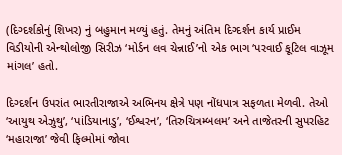(દિગ્દર્શકોનું શિખર) નું બહુમાન મળ્યું હતું. તેમનું અંતિમ દિગ્દર્શન કાર્ય પ્રાઈમ વિડીયોની એન્થોલોજી સિરીઝ ‘મોર્ડન લવ ચેન્નાઈ’નો એક ભાગ ‘પરવાઈ કૂટિલ વાઝૂમ માંગલ’ હતો.

દિગ્દર્શન ઉપરાંત ભારતીરાજાએ અભિનય ક્ષેત્રે પણ નોંધપાત્ર સફળતા મેળવી. તેઓ ‘આયુથ એઝુથુ’, ‘પાંડિયાનાડુ’, ‘ઈશ્વરન’, ‘તિરુચિત્રમ્બલમ’ અને તાજેતરની સુપરહિટ ‘મહારાજા’ જેવી ફિલ્મોમાં જોવા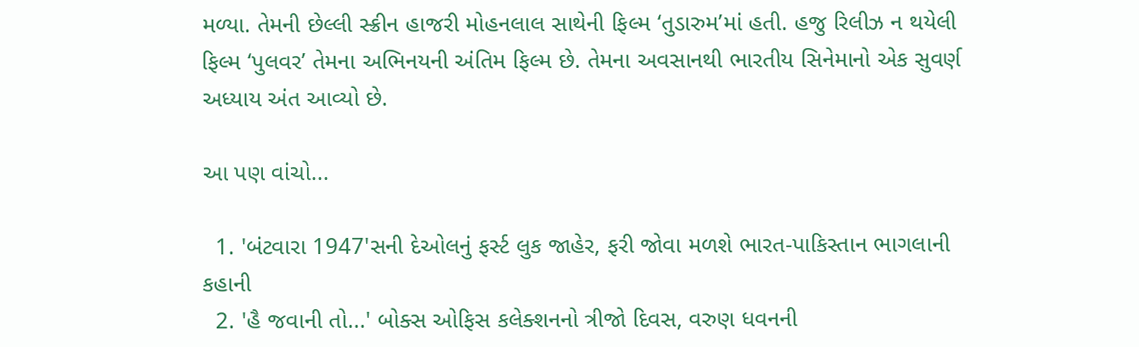મળ્યા. તેમની છેલ્લી સ્ક્રીન હાજરી મોહનલાલ સાથેની ફિલ્મ ‘તુડારુમ’માં હતી. હજુ રિલીઝ ન થયેલી ફિલ્મ ‘પુલવર’ તેમના અભિનયની અંતિમ ફિલ્મ છે. તેમના અવસાનથી ભારતીય સિનેમાનો એક સુવર્ણ અધ્યાય અંત આવ્યો છે.

આ પણ વાંચો...

  1. 'બંટવારા 1947'સની દેઓલનું ફર્સ્ટ લુક જાહેર, ફરી જોવા મળશે ભારત-પાકિસ્તાન ભાગલાની કહાની
  2. 'હૈ જવાની તો...' બોક્સ ઓફિસ કલેક્શનનો ત્રીજો દિવસ, વરુણ ધવનની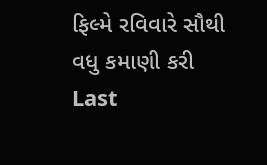ફિલ્મે રવિવારે સૌથી વધુ કમાણી કરી
Last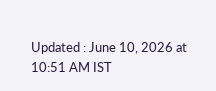Updated : June 10, 2026 at 10:51 AM IST